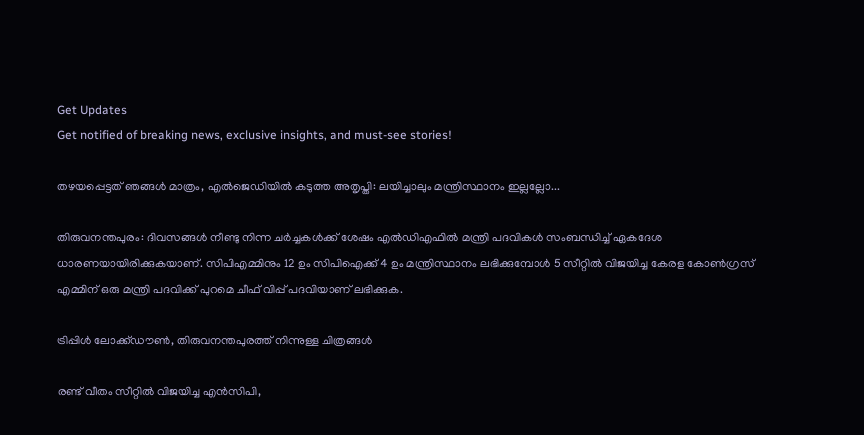Get Updates
Get notified of breaking news, exclusive insights, and must-see stories!

തഴയപ്പെട്ടത് ഞങ്ങള്‍ മാത്രം, എല്‍ജെഡിയില്‍ കടുത്ത അതൃപ്തി: ലയിച്ചാലും മന്ത്രിസ്ഥാനം ഇല്ലല്ലോ...

തിരുവനന്തപുരം: ദിവസങ്ങള്‍ നീണ്ടു നിന്ന ചര്‍ച്ചകള്‍ക്ക് ശേഷം എല്‍ഡിഎഫില്‍ മന്ത്രി പദവികള്‍ സംബന്ധിച്ച് ഏകദേശ ധാരണയായിരിക്കുകയാണ്. സിപിഎമ്മിനും 12 ഉം സിപിഐക്ക് 4 ഉം മന്ത്രിസ്ഥാനം ലഭിക്കുമ്പോള്‍ 5 സീറ്റില്‍ വിജയിച്ച കേരള കോണ്‍ഗ്രസ് എമ്മിന് ഒരു മന്ത്രി പദവിക്ക് പുറമെ ചീഫ് വിപ്പ് പദവിയാണ് ലഭിക്കുക.

ട്രിപ്പിള്‍ ലോക്ക്ഡൗണ്‍, തിരുവനന്തപുരത്ത് നിന്നുള്ള ചിത്രങ്ങള്‍

രണ്ട് വീതം സീറ്റില്‍ വിജയിച്ച എന്‍സിപി,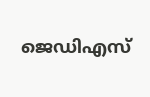ജെഡിഎസ്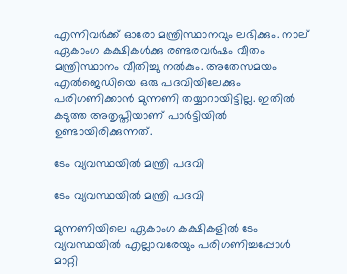എന്നിവര്‍ക്ക് ഓരോ മന്ത്രിസ്ഥാനവും ലഭിക്കും. നാല് ഏകാംഗ കക്ഷികൾക്കു രണ്ടരവർഷം വീതം മന്ത്രിസ്ഥാനം വീതിച്ചു നൽകും. അതേസമയം എല്‍ജെഡിയെ ഒരു പദവിയിലേക്കും പരിഗണിക്കാന്‍ മുന്നണി തയ്യാറായിട്ടില്ല. ഇതില്‍ കടുത്ത അതൃപ്തിയാണ് പാര്‍ട്ടിയില്‍ ഉണ്ടായിരിക്കുന്നത്.

ടേം വ്യവസ്ഥയില്‍ മന്ത്രി പദവി

ടേം വ്യവസ്ഥയില്‍ മന്ത്രി പദവി

മുന്നണിയിലെ ഏകാംഗ കക്ഷികളില്‍ ടേം വ്യവസ്ഥയില്‍ എല്ലാവരേയും പരിഗണിച്ചപ്പോള്‍ മാറ്റി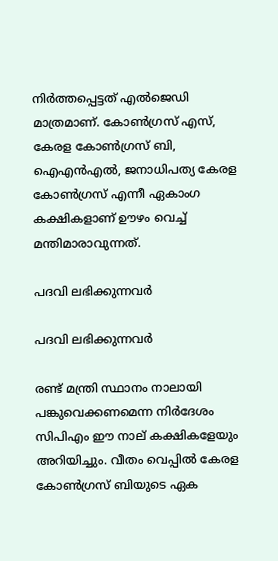നിര്‍ത്തപ്പെട്ടത് എല്‍ജെഡി മാത്രമാണ്. കോണ്‍ഗ്രസ് എസ്, കേരള കോണ്‍ഗ്രസ് ബി, ഐഎന്‍എല്‍, ജനാധിപത്യ കേരള കോണ്‍ഗ്രസ് എന്നീ ഏകാംഗ കക്ഷികളാണ് ഊഴം വെച്ച് മന്തിമാരാവുന്നത്.

പദവി ലഭിക്കുന്നവര്‍

പദവി ലഭിക്കുന്നവര്‍

രണ്ട് മന്ത്രി സ്ഥാനം നാലായി പങ്കുവെക്കണമെന്ന നിര്‍ദേശം സിപിഎം ഈ നാല് കക്ഷികളേയും അറിയിച്ചും. വീതം വെപ്പില്‍ കേരള കോണ്‍ഗ്രസ് ബിയുടെ ഏക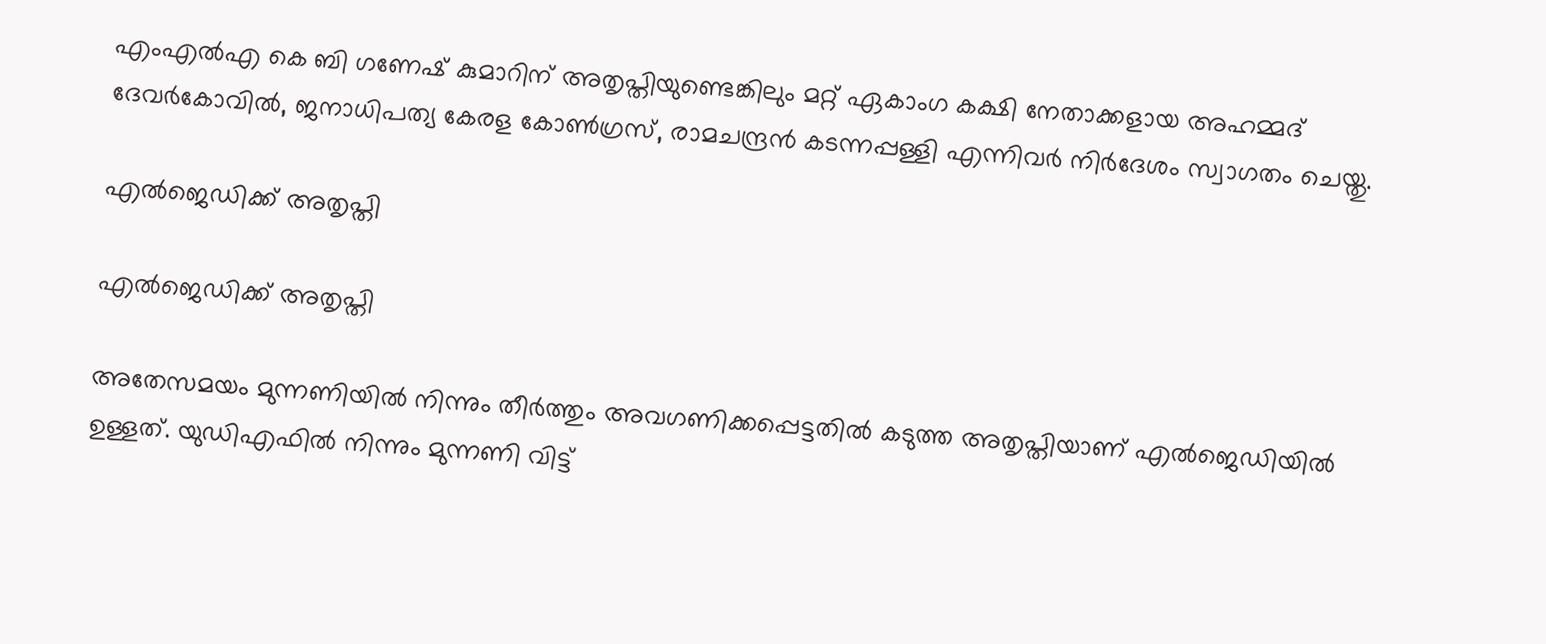എംഎല്‍എ കെ ബി ഗണേഷ് കുമാറിന് അതൃപ്തിയുണ്ടെങ്കിലും മറ്റ് ഏകാംഗ കക്ഷി നേതാക്കളായ അഹമ്മദ് ദേവര്‍കോവില്‍, ജനാധിപത്യ കേരള കോണ്‍ഗ്രസ്, രാമചന്ദ്രന്‍ കടന്നപ്പള്ളി എന്നിവര്‍ നിര്‍ദേശം സ്വാഗതം ചെയ്തു.

എല്‍ജെഡിക്ക് അതൃപ്തി

എല്‍ജെഡിക്ക് അതൃപ്തി

അതേസമയം മുന്നണിയില്‍ നിന്നും തീര്‍ത്തും അവഗണിക്കപ്പെട്ടതില്‍ കടുത്ത അതൃപ്തിയാണ് എല്‍ജെഡിയില്‍ ഉള്ളത്. യുഡിഎഫില്‍ നിന്നും മുന്നണി വിട്ട്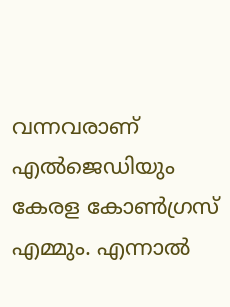വന്നവരാണ് എല്‍ജെഡിയും കേരള കോണ്‍ഗ്രസ് എമ്മും. എന്നാല്‍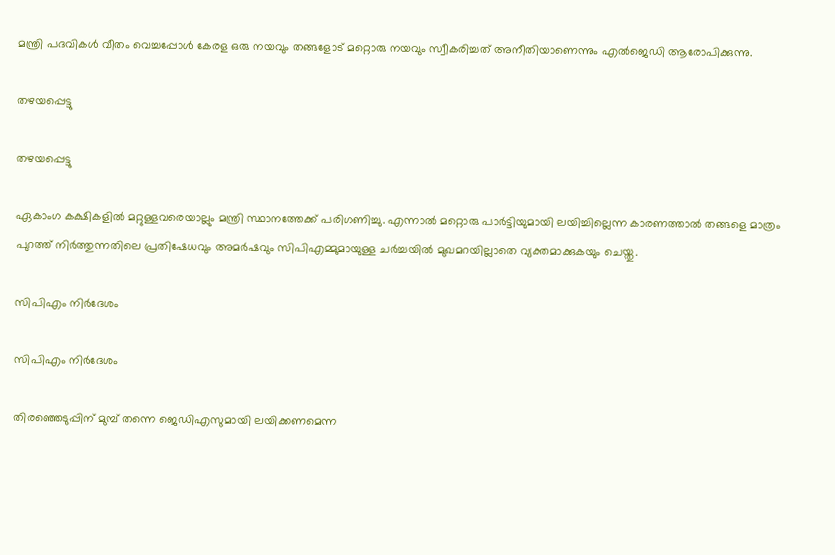മന്ത്രി പദവികള്‍ വീതം വെച്ചപ്പോള്‍ കേരള ഒരു നയവും തങ്ങളോട് മറ്റൊരു നയവും സ്വീകരിച്ചത് അനീതിയാണെന്നും എല്‍ജെഡി ആരോപിക്കുന്നു.

തഴയപ്പെട്ടു

തഴയപ്പെട്ടു

ഏകാംഗ കക്ഷികളില്‍ മറ്റുള്ളവരെയാല്ലും മന്ത്രി സ്ഥാനത്തേക്ക് പരിഗണിച്ചു. എന്നാല്‍ മറ്റൊരു പാര്‍ട്ടിയുമായി ലയിച്ചില്ലെന്ന കാരണത്താല്‍ തങ്ങളെ മാത്രം പുറത്ത് നിര്‍ത്തുന്നതിലെ പ്രതിഷേധവും അമര്‍ഷവും സിപിഎമ്മുമായുള്ള ചര്‍ച്ചയില്‍ മുഖമറയില്ലാതെ വ്യക്തമാക്കുകയും ചെയ്തു.

സിപിഎം നിര്‍ദേശം

സിപിഎം നിര്‍ദേശം

തിരഞ്ഞെടുപ്പിന് മുമ്പ് തന്നെ ജെഡിഎസുമായി ലയിക്കണമെന്ന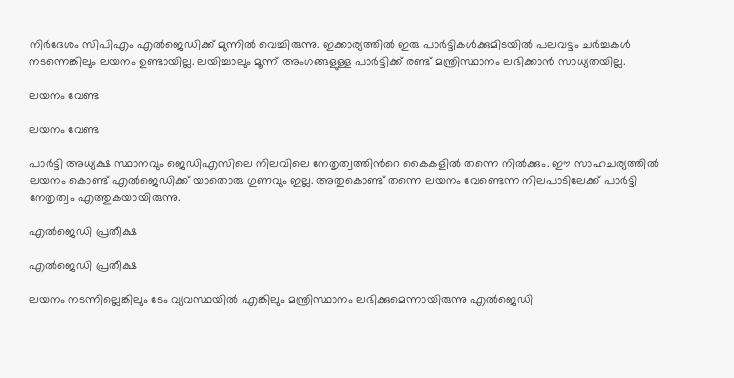നിര്‍ദേശം സിപിഎം എല്‍ജെഡിക്ക് മുന്നില്‍ വെച്ചിരുന്നു. ഇക്കാര്യത്തില്‍ ഇരു പാര്‍ട്ടികള്‍ക്കുമിടയില്‍ പലവട്ടം ചര്‍ച്ചകള്‍ നടന്നെങ്കിലും ലയനം ഉണ്ടായില്ല. ലയിച്ചാലും മൂന്ന് അംഗങ്ങളുള്ള പാര്‍ട്ടിക്ക് രണ്ട് മന്ത്രിസ്ഥാനം ലഭിക്കാന്‍ സാധ്യതയില്ല.

ലയനം വേണ്ട

ലയനം വേണ്ട

പാര്‍ട്ടി അധ്യക്ഷ സ്ഥാനവും ജെഡിഎസിലെ നിലവിലെ നേതൃത്വത്തിന്‍റെ കൈകളില്‍ തന്നെ നില്‍ക്കും. ഈ സാഹചര്യത്തില്‍ ലയനം കൊണ്ട് എല്‍ജെഡിക്ക് യാതൊരു ഗുണവും ഇല്ല. അതുകൊണ്ട് തന്നെ ലയനം വേണ്ടെന്ന നിലപാടിലേക്ക് പാര്‍ട്ടി നേതൃത്വം എത്തുകയായിരുന്നു.

എല്‍ജെഡി പ്രതീക്ഷ

എല്‍ജെഡി പ്രതീക്ഷ

ലയനം നടന്നില്ലെങ്കിലും ടേം വ്യവസ്ഥയില്‍ എങ്കിലും മന്ത്രിസ്ഥാനം ലഭിക്കുമെന്നായിരുന്നു എല്‍ജെഡി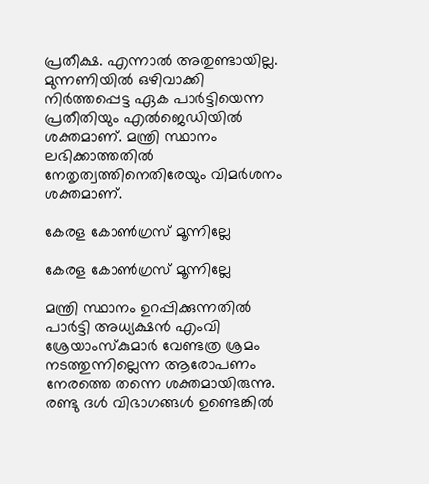പ്രതീക്ഷ. എന്നാല്‍ അതുണ്ടായില്ല. മുന്നണിയില്‍ ഒഴിവാക്കി നിര്‍ത്തപ്പെട്ട ഏക പാര്‍ട്ടിയെന്ന പ്രതീതിയും എല്‍ജെഡിയില്‍ ശക്തമാണ്. മന്ത്രി സ്ഥാനം ലഭിക്കാത്തതില്‍ നേതൃത്വത്തിനെതിരേയും വിമര്‍ശനം ശക്തമാണ്.

കേരള കോണ്‍ഗ്രസ് മൂന്നില്ലേ

കേരള കോണ്‍ഗ്രസ് മൂന്നില്ലേ

മന്ത്രി സ്ഥാനം ഉറപ്പിക്കുന്നതില്‍ പാര്‍ട്ടി അധ്യക്ഷന്‍ എംവി ശ്രേയാംസ്കുമാര്‍ വേണ്ടത്ര ശ്രമം നടത്തുന്നില്ലെന്ന ആരോപണം നേരത്തെ തന്നെ ശക്തമായിരുന്നു. രണ്ടു ദൾ വിഭാഗങ്ങൾ ഉണ്ടെങ്കിൽ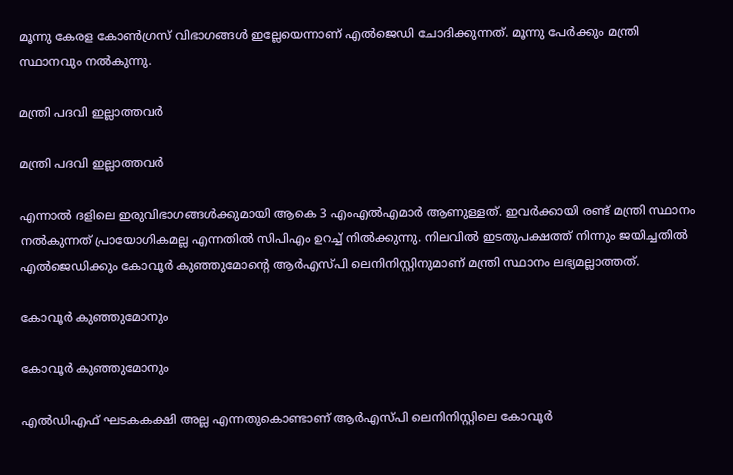മൂന്നു കേരള കോൺഗ്രസ് വിഭാഗങ്ങൾ ഇല്ലേയെന്നാണ് എൽജെഡി ചോദിക്കുന്നത്. മൂന്നു പേര്‍ക്കും മന്ത്രി സ്ഥാനവും നല്‍കുന്നു.

മന്ത്രി പദവി ഇല്ലാത്തവര്‍

മന്ത്രി പദവി ഇല്ലാത്തവര്‍

എന്നാല്‍ ദളിലെ ഇരുവിഭാഗങ്ങള്‍ക്കുമായി ആകെ 3 എംഎല്‍എമാര്‍ ആണുള്ളത്. ഇവര്‍ക്കായി രണ്ട് മന്ത്രി സ്ഥാനം നല്‍കുന്നത് പ്രായോഗികമല്ല എന്നതില്‍ സിപിഎം ഉറച്ച് നില്‍ക്കുന്നു. നിലവില്‍ ഇടതുപക്ഷത്ത് നിന്നും ജയിച്ചതില്‍ എല്‍ജെഡിക്കും കോവൂര്‍ കുഞ്ഞുമോന്‍റെ ആര്‍എസ്പി ലെനിനിസ്റ്റിനുമാണ് മന്ത്രി സ്ഥാനം ലഭ്യമല്ലാത്തത്.

കോവൂര്‍ കുഞ്ഞുമോനും

കോവൂര്‍ കുഞ്ഞുമോനും

എൽഡിഎഫ് ഘടകകക്ഷി അല്ല എന്നതുകൊണ്ടാണ് ആർഎസ്പി ലെനിനിസ്റ്റിലെ കോവൂര്‍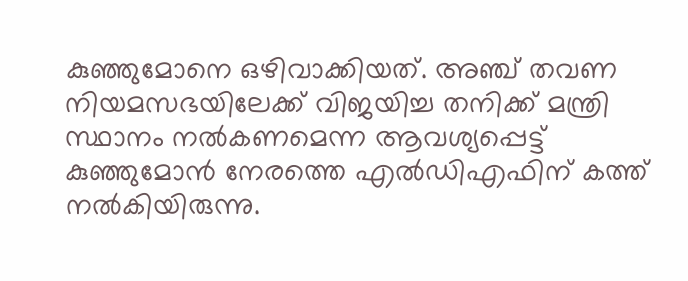കുഞ്ഞുമോനെ ഒഴിവാക്കിയത്. അഞ്ച് തവണ നിയമസഭയിലേക്ക് വിജയിച്ച തനിക്ക് മന്ത്രി സ്ഥാനം നല്‍കണമെന്ന ആവശ്യപ്പെട്ട് കുഞ്ഞുമോന്‍ നേരത്തെ എല്‍ഡിഎഫിന് കത്ത് നല്‍കിയിരുന്നു.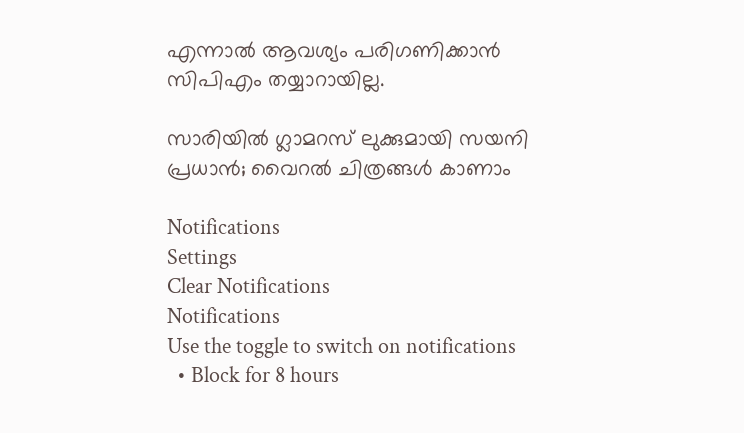എന്നാല്‍ ആവശ്യം പരിഗണിക്കാന്‍ സിപിഎം തയ്യാറായില്ല.

സാരിയില്‍ ഗ്ലാമറസ് ലുക്കുമായി സയനി പ്രധാന്‍; വൈറല്‍ ചിത്രങ്ങള്‍ കാണാം

Notifications
Settings
Clear Notifications
Notifications
Use the toggle to switch on notifications
  • Block for 8 hours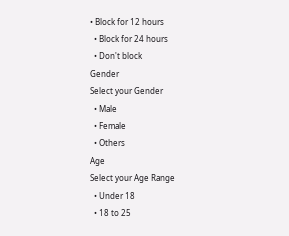• Block for 12 hours
  • Block for 24 hours
  • Don't block
Gender
Select your Gender
  • Male
  • Female
  • Others
Age
Select your Age Range
  • Under 18
  • 18 to 25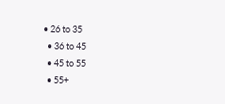• 26 to 35
  • 36 to 45
  • 45 to 55
  • 55+